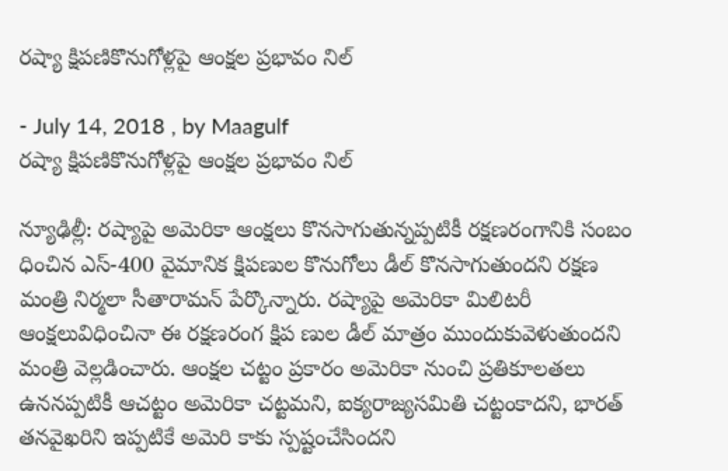రష్యా క్షిపణికొనుగోళ్లపై ఆంక్షల ప్రభావం నిల్‌

- July 14, 2018 , by Maagulf
రష్యా క్షిపణికొనుగోళ్లపై ఆంక్షల ప్రభావం నిల్‌

న్యూఢిల్లీ: రష్యాపై అమెరికా ఆంక్షలు కొనసాగుతున్నప్పటికీ రక్షణరంగానికి సంబం ధించిన ఎస్‌-400 వైమానిక క్షిపణుల కొనుగోలు డీల్‌ కొనసాగుతుందని రక్షణ మంత్రి నిర్మలా సీతారామన్‌ పేర్కొన్నారు. రష్యాపై అమెరికా మిలిటరీ ఆంక్షలువిధించినా ఈ రక్షణరంగ క్షిప ణుల డీల్‌ మాత్రం ముందుకువెళుతుందని మంత్రి వెల్లడించారు. ఆంక్షల చట్టం ప్రకారం అమెరికా నుంచి ప్రతికూలతలు ఉననప్పటికీ ఆచట్టం అమెరికా చట్టమని, ఐక్యరాజ్యసమితి చట్టంకాదని, భారత్‌ తనవైఖరిని ఇప్పటికే అమెరి కాకు స్పష్టంచేసిందని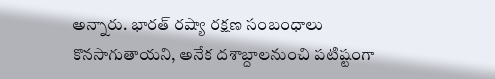అన్నారు. భారత్‌ రష్యా రక్షణ సంబంధాలు కొనసాగుతాయని, అనేక దశాబ్దాలనుంచి పటిష్టంగా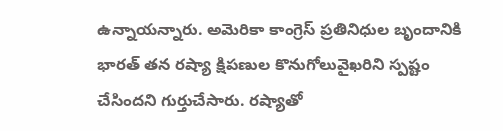ఉన్నాయన్నారు. అమెరికా కాంగ్రెస్‌ ప్రతినిధుల బృందానికి భారత్‌ తన రష్యా క్షిపణుల కొనుగోలువైఖరిని స్పష్టం చేసిందని గుర్తుచేసారు. రష్యాతో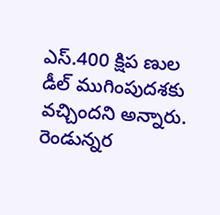ఎస్‌.400 క్షిప ణుల డీల్‌ ముగింపుదశకు వచ్చిందని అన్నారు. రెండున్నర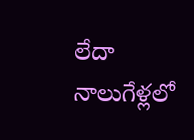లేదా నాలుగేళ్లలో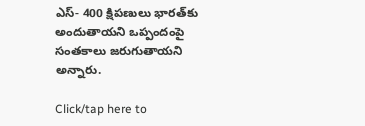ఎస్‌- 400 క్షిపణులు భారత్‌కు అందుతాయని ఒప్పందంపై సంతకాలు జరుగుతాయని అన్నారు.

Click/tap here to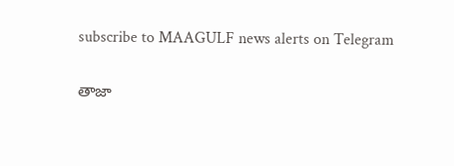subscribe to MAAGULF news alerts on Telegram

తాజా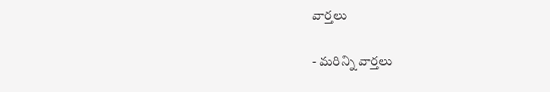వార్తలు

- మరిన్ని వార్తలు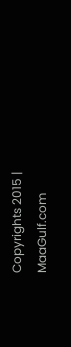Copyrights 2015 | MaaGulf.com